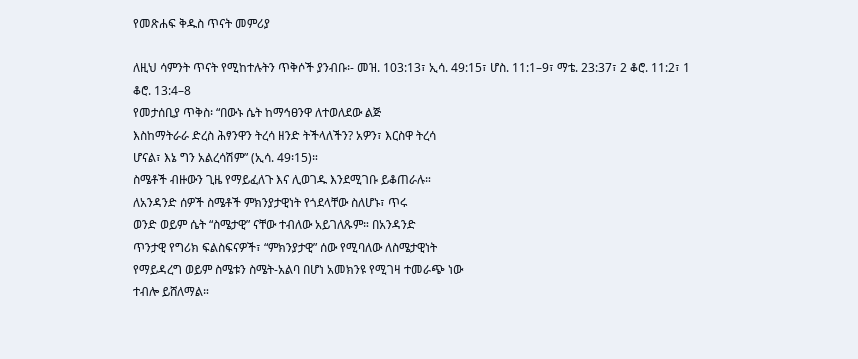የመጽሐፍ ቅዱስ ጥናት መምሪያ

ለዚህ ሳምንት ጥናት የሚከተሉትን ጥቅሶች ያንብቡ፡- መዝ. 103:13፣ ኢሳ. 49:15፣ ሆስ. 11:1–9፣ ማቴ. 23:37፣ 2 ቆሮ. 11:2፣ 1 ቆሮ. 13:4–8
የመታሰቢያ ጥቅስ፡ “በውኑ ሴት ከማኅፀንዋ ለተወለደው ልጅ
እስከማትራራ ድረስ ሕፃንዋን ትረሳ ዘንድ ትችላለችን? አዎን፣ እርስዋ ትረሳ
ሆናል፣ እኔ ግን አልረሳሽም” (ኢሳ. 49፡15)።
ስሜቶች ብዙውን ጊዜ የማይፈለጉ እና ሊወገዱ እንደሚገቡ ይቆጠራሉ።
ለአንዳንድ ሰዎች ስሜቶች ምክንያታዊነት የጎደላቸው ስለሆኑ፣ ጥሩ
ወንድ ወይም ሴት “ስሜታዊ” ናቸው ተብለው አይገለጹም። በአንዳንድ
ጥንታዊ የግሪክ ፍልስፍናዎች፣ “ምክንያታዊ” ሰው የሚባለው ለስሜታዊነት
የማይዳረግ ወይም ስሜቱን ስሜት-አልባ በሆነ አመክንዩ የሚገዛ ተመራጭ ነው
ተብሎ ይሸለማል።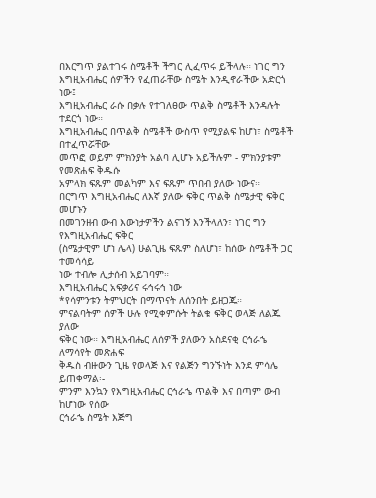በእርግጥ ያልተገሩ ስሜቶች ችግር ሊፈጥሩ ይችላሉ። ነገር ግን
እግዚአብሔር ሰዎችን የፈጠራቸው ስሜት እንዲኖራችው አድርጎ ነው፤
እግዚአብሔር ራሱ በቃሉ የተገለፀው ጥልቅ ስሜቶች እንዳሉት ተደርጎ ነው።
እግዚአብሔር በጥልቅ ስሜቶች ውስጥ የሚያልፍ ከሆነ፣ ስሜቶች በተፈጥሯቸው
መጥፎ ወይም ምክንያት አልባ ሊሆኑ አይችሉም - ምክንያቱም የመጽሐፍ ቅዱሱ
አምላክ ፍጹም መልካም እና ፍጹም ጥበብ ያለው ነውና።
በርግጥ እግዚአብሔር ለእኛ ያለው ፍቅር ጥልቅ ስሜታዊ ፍቅር መሆኑን
በመገንዘብ ውብ እውነታዎችን ልናገኝ እንችላለን፣ ነገር ግን የእግዚአብሔር ፍቅር
(ስሜታዊም ሆነ ሌላ) ሁልጊዜ ፍጹም ስለሆነ፣ ከሰው ስሜቶች ጋር ተመሳሳይ
ነው ተብሎ ሊታሰብ አይገባም።
እግዚአብሔር አፍቃሪና ሩኅሩኅ ነው
*የሳምንቱን ትምህርት በማጥናት ለሰንበት ይዘጋጁ።
ምናልባትም ሰዎች ሁሉ የሚቀምሱት ትልቁ ፍቅር ወላጅ ለልጁ ያለው
ፍቅር ነው። እግዚአብሔር ለሰዎች ያለውን አስደናቂ ርኅራኄ ለማሳየት መጽሐፍ
ቅዱስ ብዙውን ጊዜ የወላጅ እና የልጅን ግንኙነት እንደ ምሳሌ ይጠቀማል፡-
ምንም እንኳን የእግዚአብሔር ርኅራኄ ጥልቅ እና በጣም ውብ ከሆነው የሰው
ርኅራኄ ስሜት እጅግ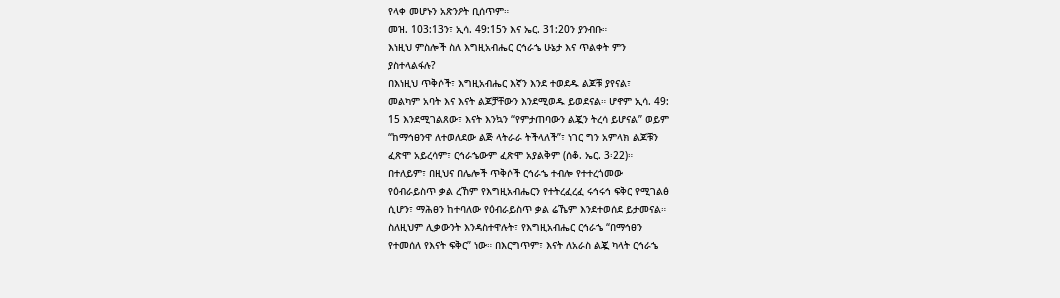የላቀ መሆኑን አጽንዖት ቢሰጥም።
መዝ. 103:13ን፣ ኢሳ. 49:15ን እና ኤር. 31:20ን ያንብቡ።
እነዚህ ምስሎች ስለ እግዚአብሔር ርኅራኄ ሁኔታ እና ጥልቀት ምን
ያስተላልፋሉ?
በእነዚህ ጥቅሶች፣ እግዚአብሔር እኛን እንደ ተወደዱ ልጆቹ ያየናል፣
መልካም አባት እና እናት ልጆቻቸውን እንደሚወዱ ይወደናል። ሆኖም ኢሳ. 49:
15 እንደሚገልጸው፣ እናት እንኳን “የምታጠባውን ልጇን ትረሳ ይሆናል” ወይም
“ከማኅፀንዋ ለተወለደው ልጅ ላትራራ ትችላለች”፣ ነገር ግን አምላክ ልጆቹን
ፈጽሞ አይረሳም፣ ርኅራኄውም ፈጽሞ አያልቅም (ሰቆ. ኤር. 3፡22)።
በተለይም፣ በዚህና በሌሎች ጥቅሶች ርኅራኄ ተብሎ የተተረጎመው
የዕብራይስጥ ቃል ረኸም የእግዚአብሔርን የተትረፈረፈ ሩኅሩኅ ፍቅር የሚገልፅ
ሲሆን፣ ማሕፀን ከተባለው የዕብራይስጥ ቃል ሬኼም እንደተወሰደ ይታመናል።
ስለዚህም ሊቃውንት እንዳስተዋሉት፣ የእግዚአብሔር ርኅራኄ “በማኅፀን
የተመሰለ የእናት ፍቅር” ነው። በእርግጥም፣ እናት ለአራስ ልጇ ካላት ርኅራኄ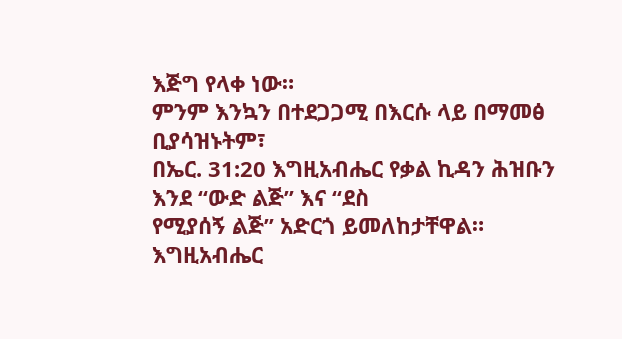እጅግ የላቀ ነው።
ምንም እንኳን በተደጋጋሚ በእርሱ ላይ በማመፅ ቢያሳዝኑትም፣
በኤር. 31:20 እግዚአብሔር የቃል ኪዳን ሕዝቡን እንደ “ውድ ልጅ” እና “ደስ
የሚያሰኝ ልጅ” አድርጎ ይመለከታቸዋል። እግዚአብሔር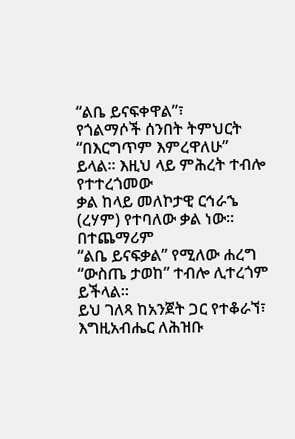“ልቤ ይናፍቀዋል”፣
የጎልማሶች ሰንበት ትምህርት
“በእርግጥም እምረዋለሁ” ይላል። እዚህ ላይ ምሕረት ተብሎ የተተረጎመው
ቃል ከላይ መለኮታዊ ርኅራኄ (ረሃም) የተባለው ቃል ነው። በተጨማሪም
“ልቤ ይናፍቃል” የሚለው ሐረግ “ውስጤ ታወከ” ተብሎ ሊተረጎም ይችላል።
ይህ ገለጻ ከአንጀት ጋር የተቆራኘ፣ እግዚአብሔር ለሕዝቡ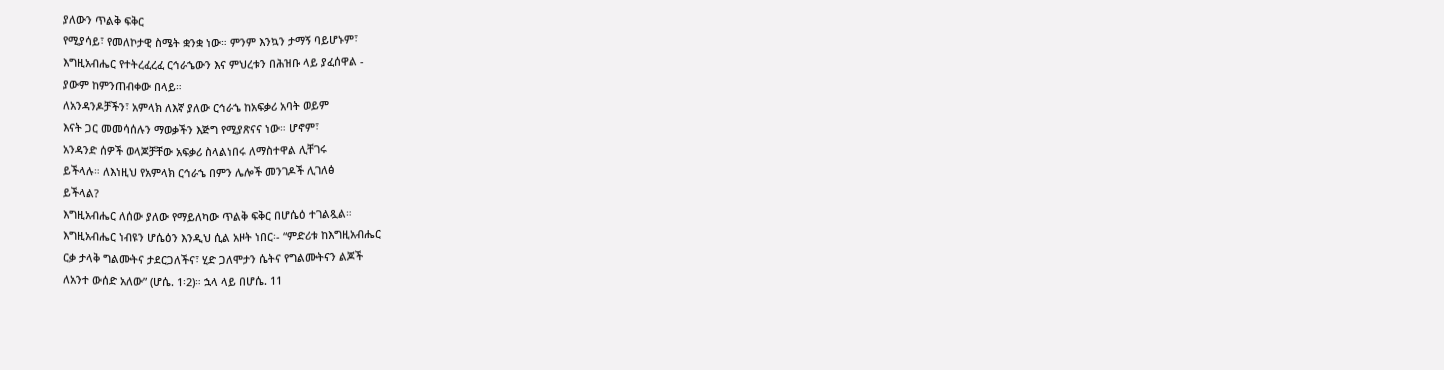ያለውን ጥልቅ ፍቅር
የሚያሳይ፣ የመለኮታዊ ስሜት ቋንቋ ነው። ምንም እንኳን ታማኝ ባይሆኑም፣
እግዚአብሔር የተትረፈረፈ ርኅራኄውን እና ምህረቱን በሕዝቡ ላይ ያፈሰዋል -
ያውም ከምንጠብቀው በላይ።
ለአንዳንዶቻችን፣ አምላክ ለእኛ ያለው ርኅራኄ ከአፍቃሪ አባት ወይም
እናት ጋር መመሳሰሉን ማወቃችን እጅግ የሚያጽናና ነው። ሆኖም፣
አንዳንድ ሰዎች ወላጆቻቸው አፍቃሪ ስላልነበሩ ለማስተዋል ሊቸገሩ
ይችላሉ። ለእነዚህ የአምላክ ርኅራኄ በምን ሌሎች መንገዶች ሊገለፅ
ይችላል?
እግዚአብሔር ለሰው ያለው የማይለካው ጥልቅ ፍቅር በሆሴዕ ተገልጿል።
እግዚአብሔር ነብዩን ሆሴዕን እንዲህ ሲል አዞት ነበር፡- “ምድሪቱ ከእግዚአብሔር
ርቃ ታላቅ ግልሙትና ታደርጋለችና፣ ሂድ ጋለሞታን ሴትና የግልሙትናን ልጆች
ለአንተ ውሰድ አለው” (ሆሴ. 1፡2)። ኋላ ላይ በሆሴ. 11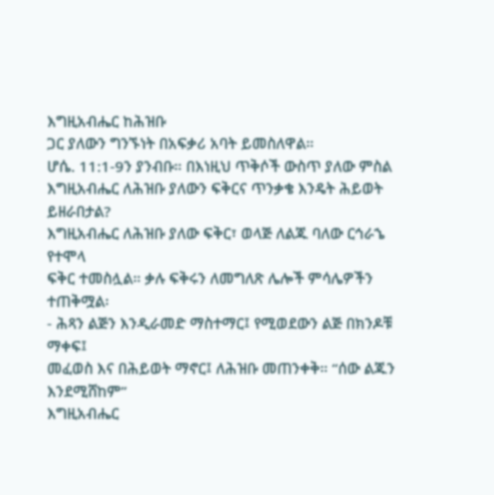እግዚአብሔር ከሕዝቡ
ጋር ያለውን ግንኙነት በአፍቃሪ አባት ይመስለዋል።
ሆሴ. 11:1-9ን ያንብቡ። በእነዚህ ጥቅሶች ውስጥ ያለው ምስል
እግዚአብሔር ለሕዝቡ ያለውን ፍቅርና ጥንቃቄ እንዴት ሕይወት
ይዘራበታል?
እግዚአብሔር ለሕዝቡ ያለው ፍቅር፣ ወላጅ ለልጁ ባለው ርኅራኄ የተሞላ
ፍቅር ተመስሏል። ቃሉ ፍቅሩን ለመግለጽ ሌሎች ምሳሌዎችን ተጠቅሟል፡
- ሕጻን ልጅን እንዲራመድ ማስተማር፤ የሚወደውን ልጅ በክንዶቹ ማቀፍ፤
መፈወስ እና በሕይወት ማኖር፤ ለሕዝቡ መጠንቀቅ። “ሰው ልጁን እንደሚሸከም”
እግዚአብሔር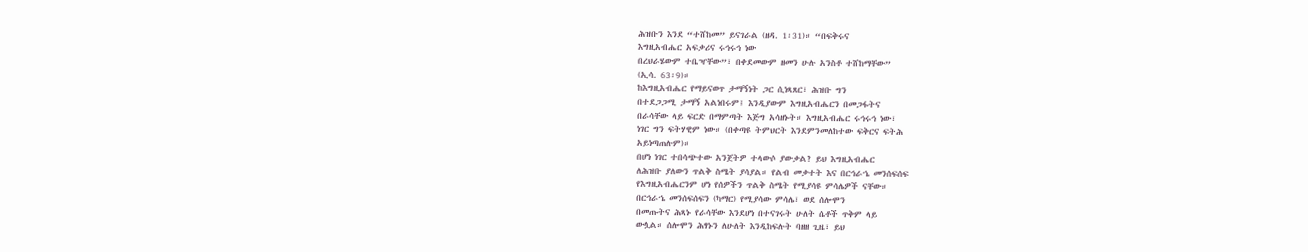ሕዝቡን እንደ “ተሸከመ” ይናገራል (ዘዳ. 1፡31)። “በፍቅሩና
እግዚአብሔር አፍቃሪና ሩኅሩኅ ነው
በረህራሄውም ተቤዣቸው”፣ በቀደመውም ዘመን ሁሉ አንስቶ ተሸከማቸው”
(ኢሳ. 63፡9)።
ከእግዚአብሔር የማይናወጥ ታማኝነት ጋር ሲነጻጸር፣ ሕዝቡ ግን
በተደጋጋሚ ታማኝ አልነበሩም፤ እንዲያውም እግዚአብሔርን በመጋፋትና
በራሳቸው ላይ ፍርድ በማምጣት እጅግ አሳዘኑት። እግዚአብሔር ሩኅሩኅ ነው፣
ነገር ግን ፍትሃዊም ነው። (በቀጣዩ ትምህርት እንደምንመለከተው ፍቅርና ፍትሕ
አይነጣጠሉም)።
በሆነ ነገር ተበሳጭተው አንጀትዎ ተላውሶ ያውቃል? ይህ እግዚአብሔር
ለሕዝቡ ያለውን ጥልቅ ስሜት ያሳያል። የልብ መቃተት እና በርኅራኄ መንሰፍሰፍ
የእግዚአብሔርንም ሆነ የሰዎችን ጥልቅ ስሜት የሚያሳዩ ምሳሌዎች ናቸው።
በርኅራኄ መንሰፍሰፍን (ካማር) የሚያሳው ምሳሌ፣ ወደ ሰሎሞን
በመጡትና ሕጻኑ የራሳቸው እንደሆነ በተናገሩት ሁለት ሴቶች ጥቅም ላይ
ውሏል። ሰሎሞን ሕፃኑን ለሁለት እንዲከፍሉት ባዘዘ ጊዜ፣ ይህ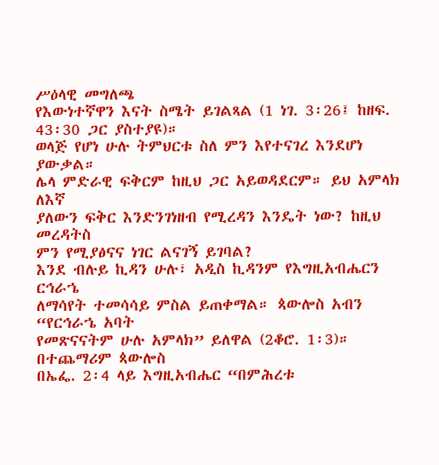ሥዕላዊ መግለጫ
የእውነተኛዋን እናት ስሜት ይገልጻል (1 ነገ. 3፡26፤ ከዘፍ. 43፡30 ጋር ያስተያዩ)።
ወላጅ የሆነ ሁሉ ትምህርቱ ስለ ምን እየተናገረ እንደሆነ ያውቃል።
ሌላ ምድራዊ ፍቅርም ከዚህ ጋር አይወዳደርም። ይህ አምላክ ለእኛ
ያለውን ፍቅር እንድንገነዘብ የሚረዳን እንዴት ነው? ከዚህ መረዳትስ
ምን የሚያፅናና ነገር ልናገኝ ይገባል?
እንደ ብሉይ ኪዳን ሁሉ፣ አዲስ ኪዳንም የእግዚአብሔርን ርኅራኄ
ለማሳየት ተመሳሳይ ምስል ይጠቀማል። ጳውሎስ አብን “የርኅራኄ አባት
የመጽናናትም ሁሉ አምላክ” ይለዋል (2ቆሮ. 1፡3)። በተጨማሪም ጳውሎስ
በኤፌ. 2፡4 ላይ እግዚአብሔር “በምሕረቱ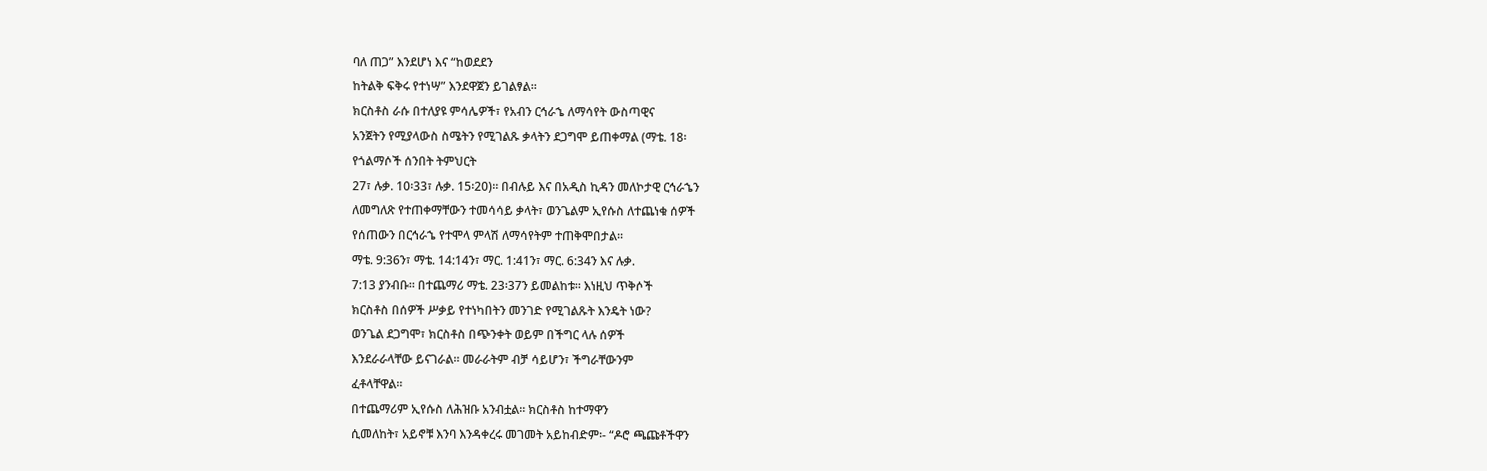ባለ ጠጋ” እንደሆነ እና “ከወደደን
ከትልቅ ፍቅሩ የተነሣ” እንደዋጀን ይገልፃል።
ክርስቶስ ራሱ በተለያዩ ምሳሌዎች፣ የአብን ርኅራኄ ለማሳየት ውስጣዊና
አንጀትን የሚያላውስ ስሜትን የሚገልጹ ቃላትን ደጋግሞ ይጠቀማል (ማቴ. 18፡
የጎልማሶች ሰንበት ትምህርት
27፣ ሉቃ. 10፡33፣ ሉቃ. 15፡20)። በብሉይ እና በአዲስ ኪዳን መለኮታዊ ርኅራኄን
ለመግለጽ የተጠቀማቸውን ተመሳሳይ ቃላት፣ ወንጌልም ኢየሱስ ለተጨነቁ ሰዎች
የሰጠውን በርኅራኄ የተሞላ ምላሽ ለማሳየትም ተጠቅሞበታል።
ማቴ. 9:36ን፣ ማቴ. 14:14ን፣ ማር. 1:41ን፣ ማር. 6:34ን እና ሉቃ.
7:13 ያንብቡ። በተጨማሪ ማቴ. 23፡37ን ይመልከቱ። እነዚህ ጥቅሶች
ክርስቶስ በሰዎች ሥቃይ የተነካበትን መንገድ የሚገልጹት እንዴት ነው?
ወንጌል ደጋግሞ፣ ክርስቶስ በጭንቀት ወይም በችግር ላሉ ሰዎች
እንደራራላቸው ይናገራል። መራራትም ብቻ ሳይሆን፣ ችግራቸውንም
ፈቶላቸዋል።
በተጨማሪም ኢየሱስ ለሕዝቡ አንብቷል። ክርስቶስ ከተማዋን
ሲመለከት፣ አይኖቹ እንባ እንዳቀረሩ መገመት አይከብድም፡- “ዶሮ ጫጩቶችዋን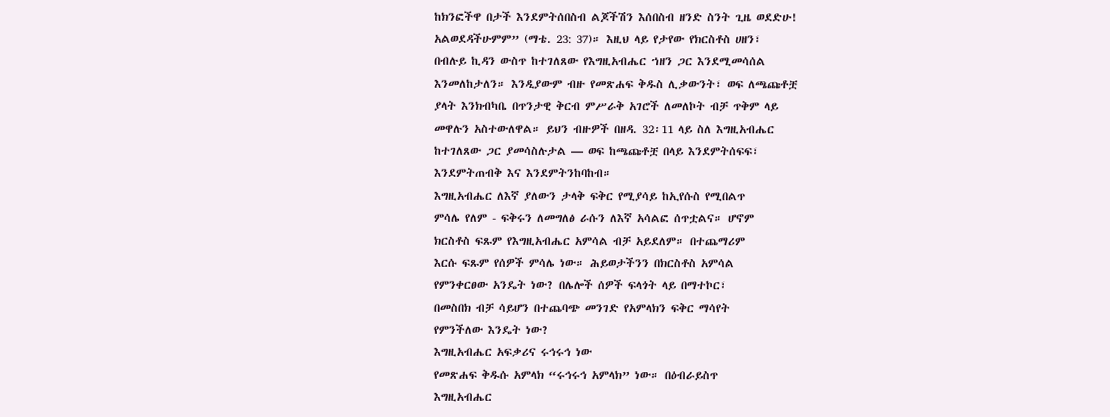ከክንፎችዋ በታች እንደምትሰበስብ ልጆችሽን እሰበስብ ዘንድ ስንት ጊዜ ወደድሁ!
አልወደዳችሁምም” (ማቴ. 23: 37)። እዚህ ላይ የታየው የክርስቶስ ሀዘን፣
በብሉይ ኪዳን ውስጥ ከተገለጸው የእግዚአብሔር ኀዘን ጋር እንደሚመሳሰል
እንመለከታለን። እንዲያውም ብዙ የመጽሐፍ ቅዱስ ሊቃውንት፣ ወፍ ለጫጩቶቿ
ያላት እንክብካቤ በጥንታዊ ቅርብ ምሥራቅ አገሮች ለመለኮት ብቻ ጥቅም ላይ
መዋሉን አስተውለዋል። ይህን ብዙዎች በዘዳ. 32፡11 ላይ ስለ እግዚአብሔር
ከተገለጸው ጋር ያመሳስሉታል — ወፍ ከጫጩቶቿ በላይ እንደምትሰፍፍ፣
እንደምትጠብቅ እና እንደምትንከባከብ።
እግዚአብሔር ለእኛ ያለውን ታላቅ ፍቅር የሚያሳይ ከኢየሱስ የሚበልጥ
ምሳሌ የለም - ፍቅሩን ለመግለፅ ራሱን ለእኛ አሳልፎ ሰጥቷልና። ሆኖም
ክርስቶስ ፍጹም የእግዚአብሔር አምሳል ብቻ አይደለም። በተጨማሪም
እርሱ ፍጹም የሰዎች ምሳሌ ነው። ሕይወታችንን በክርስቶስ አምሳል
የምንቀርፀው አንዴት ነው? በሌሎች ሰዎች ፍላጎት ላይ በማተኮር፣
በመስበክ ብቻ ሳይሆን በተጨባጭ መንገድ የአምላክን ፍቅር ማሳየት
የምንችለው እንዴት ነው?
እግዚአብሔር አፍቃሪና ሩኅሩኅ ነው
የመጽሐፍ ቅዱሱ አምላክ “ሩኅሩኅ አምላክ” ነው። በዕብራይስጥ
እግዚአብሔር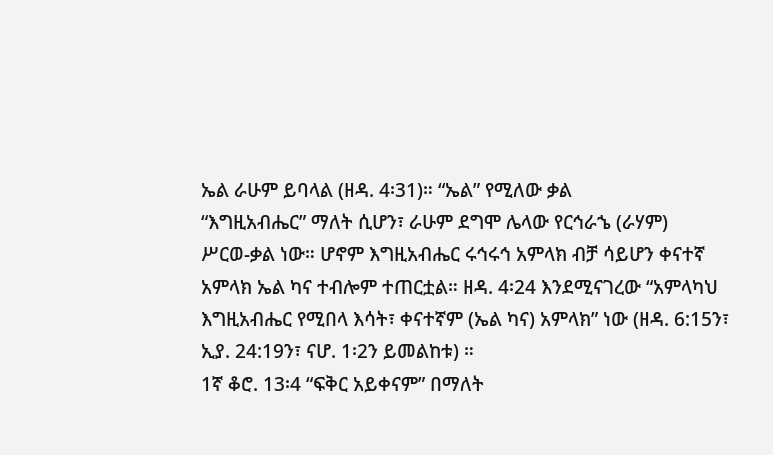ኤል ራሁም ይባላል (ዘዳ. 4፡31)። “ኤል” የሚለው ቃል
“እግዚአብሔር” ማለት ሲሆን፣ ራሁም ደግሞ ሌላው የርኅራኄ (ራሃም)
ሥርወ-ቃል ነው። ሆኖም እግዚአብሔር ሩኅሩኅ አምላክ ብቻ ሳይሆን ቀናተኛ
አምላክ ኤል ካና ተብሎም ተጠርቷል። ዘዳ. 4፡24 እንደሚናገረው “አምላካህ
እግዚአብሔር የሚበላ እሳት፣ ቀናተኛም (ኤል ካና) አምላክ” ነው (ዘዳ. 6:15ን፣
ኢያ. 24:19ን፣ ናሆ. 1፡2ን ይመልከቱ) ።
1ኛ ቆሮ. 13፡4 “ፍቅር አይቀናም” በማለት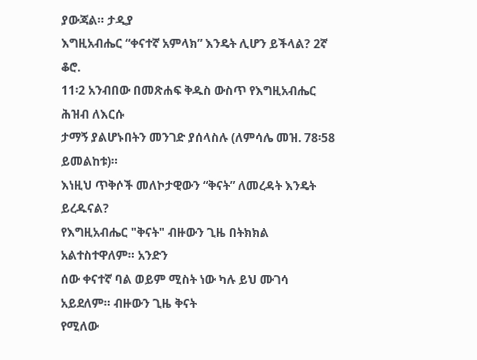ያውጃል። ታዲያ
እግዚአብሔር “ቀናተኛ አምላክ” እንዴት ሊሆን ይችላል? 2ኛ ቆሮ.
11፡2 አንብበው በመጽሐፍ ቅዱስ ውስጥ የእግዚአብሔር ሕዝብ ለእርሱ
ታማኝ ያልሆኑበትን መንገድ ያሰላስሉ (ለምሳሌ መዝ. 78፡58 ይመልከቱ)።
እነዚህ ጥቅሶች መለኮታዊውን “ቅናት” ለመረዳት እንዴት ይረዱናል?
የእግዚአብሔር "ቅናት" ብዙውን ጊዜ በትክክል አልተስተዋለም። አንድን
ሰው ቀናተኛ ባል ወይም ሚስት ነው ካሉ ይህ ሙገሳ አይደለም። ብዙውን ጊዜ ቅናት
የሚለው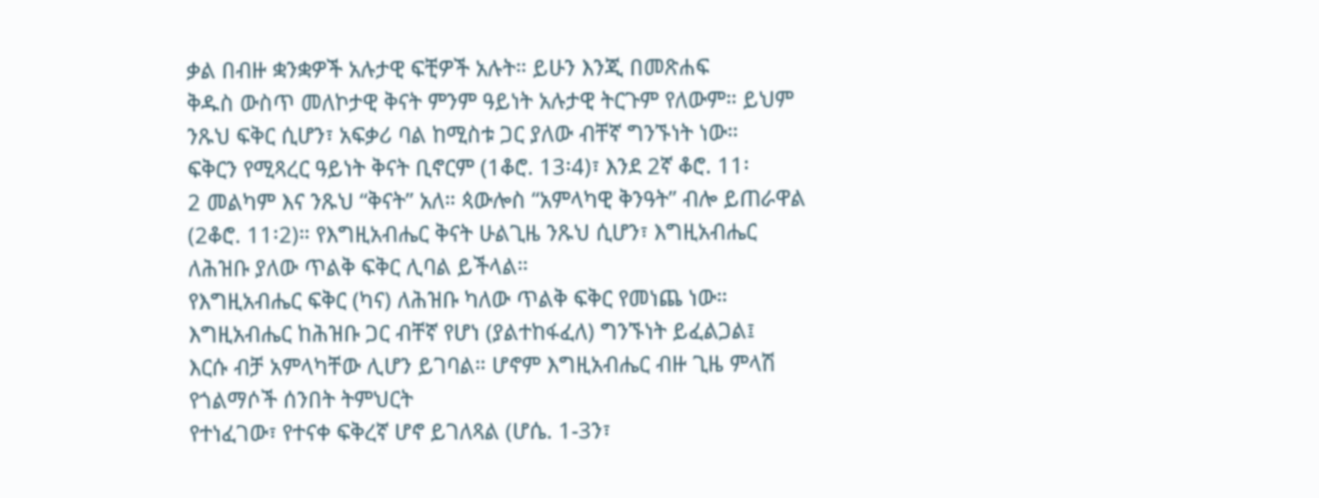ቃል በብዙ ቋንቋዎች አሉታዊ ፍቺዎች አሉት። ይሁን እንጂ በመጽሐፍ
ቅዱስ ውስጥ መለኮታዊ ቅናት ምንም ዓይነት አሉታዊ ትርጉም የለውም። ይህም
ንጹህ ፍቅር ሲሆን፣ አፍቃሪ ባል ከሚስቱ ጋር ያለው ብቸኛ ግንኙነት ነው።
ፍቅርን የሚጻረር ዓይነት ቅናት ቢኖርም (1ቆሮ. 13፡4)፣ እንደ 2ኛ ቆሮ. 11፡
2 መልካም እና ንጹህ “ቅናት” አለ። ጳውሎስ “አምላካዊ ቅንዓት” ብሎ ይጠራዋል
(2ቆሮ. 11፡2)። የእግዚአብሔር ቅናት ሁልጊዜ ንጹህ ሲሆን፣ እግዚአብሔር
ለሕዝቡ ያለው ጥልቅ ፍቅር ሊባል ይችላል።
የእግዚአብሔር ፍቅር (ካና) ለሕዝቡ ካለው ጥልቅ ፍቅር የመነጨ ነው።
እግዚአብሔር ከሕዝቡ ጋር ብቸኛ የሆነ (ያልተከፋፈለ) ግንኙነት ይፈልጋል፤
እርሱ ብቻ አምላካቸው ሊሆን ይገባል። ሆኖም እግዚአብሔር ብዙ ጊዜ ምላሽ
የጎልማሶች ሰንበት ትምህርት
የተነፈገው፣ የተናቀ ፍቅረኛ ሆኖ ይገለጻል (ሆሴ. 1-3ን፣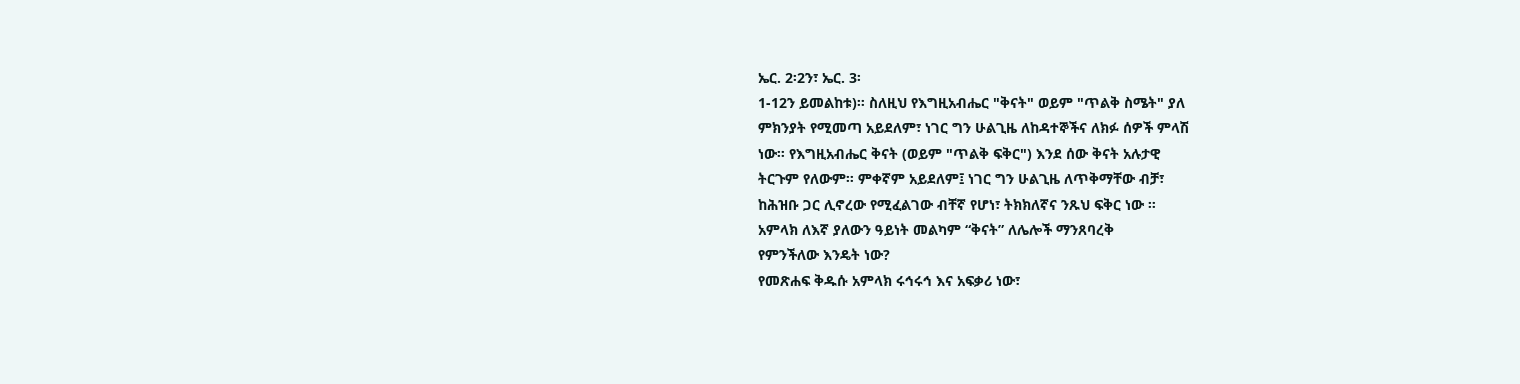ኤር. 2፡2ን፣ ኤር. 3፡
1-12ን ይመልከቱ)። ስለዚህ የእግዚአብሔር "ቅናት" ወይም "ጥልቅ ስሜት" ያለ
ምክንያት የሚመጣ አይደለም፣ ነገር ግን ሁልጊዜ ለከዳተኞችና ለክፉ ሰዎች ምላሽ
ነው። የእግዚአብሔር ቅናት (ወይም "ጥልቅ ፍቅር") እንደ ሰው ቅናት አሉታዊ
ትርጉም የለውም። ምቀኛም አይደለም፤ ነገር ግን ሁልጊዜ ለጥቅማቸው ብቻ፣
ከሕዝቡ ጋር ሊኖረው የሚፈልገው ብቸኛ የሆነ፣ ትክክለኛና ንጹህ ፍቅር ነው ።
አምላክ ለእኛ ያለውን ዓይነት መልካም “ቅናት” ለሌሎች ማንጸባረቅ
የምንችለው እንዴት ነው?
የመጽሐፍ ቅዱሱ አምላክ ሩኅሩኅ እና አፍቃሪ ነው፣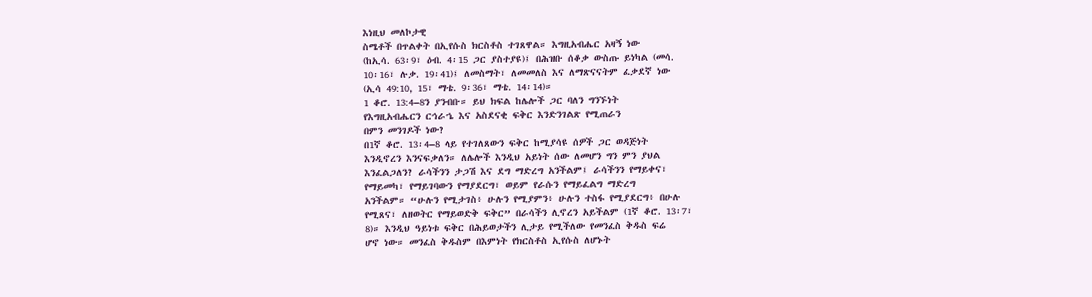እነዚህ መለኮታዊ
ስሜቶች በጥልቀት በኢየሱስ ክርስቶስ ተገጸዋል። እግዚአብሔር አዛኝ ነው
(ከኢሳ. 63፡9፣ ዕብ. 4፡15 ጋር ያስተያዩ)፤ በሕዝቡ ሰቆቃ ውስጡ ይነካል (መሳ.
10፡16፣ ሉቃ. 19፡41)፤ ለመስማት፣ ለመመለስ እና ለማጽናናትም ፈቃደኛ ነው
(ኢሳ 49:10, 15፣ ማቴ. 9፡36፣ ማቴ. 14፡14)።
1 ቆሮ. 13:4–8ን ያንብቡ። ይህ ክፍል ከሌሎች ጋር ባለን ግንኙነት
የእግዚአብሔርን ርኅራኄ እና አስደናቂ ፍቅር እንድንገልጽ የሚጠራን
በምን መንገዶች ነው?
በ1ኛ ቆሮ. 13፡4–8 ላይ የተገለጸውን ፍቅር ከሚያሳዩ ሰዎች ጋር ወዳጅነት
እንዲኖረን እንናፍቃለን። ለሌሎች እንዲህ አይነት ሰው ለመሆን ግን ምን ያህል
እንፈልጋለን? ራሳችንን ታጋሽ እና ደግ ማድረግ አንችልም፤ ራሳችንን የማይቀና፣
የማይመካ፣ የማይገባውን የማያደርግ፣ ወይም የራሱን የማይፈልግ ማድረግ
አንችልም። “ሁሉን የሚታገስ፥ ሁሉን የሚያምን፥ ሁሉን ተስፋ የሚያደርግ፥ በሁሉ
የሚጸና፣ ለዘወትር የማይወድቅ ፍቅር” በራሳችን ሊኖረን አይችልም (1ኛ ቆሮ. 13፡7፣
8)። እንዲህ ዓይነቱ ፍቅር በሕይወታችን ሊታይ የሚችለው የመንፈስ ቅዱስ ፍሬ
ሆኖ ነው። መንፈስ ቅዱስም በእምነት የክርስቶስ ኢየሱስ ለሆኑት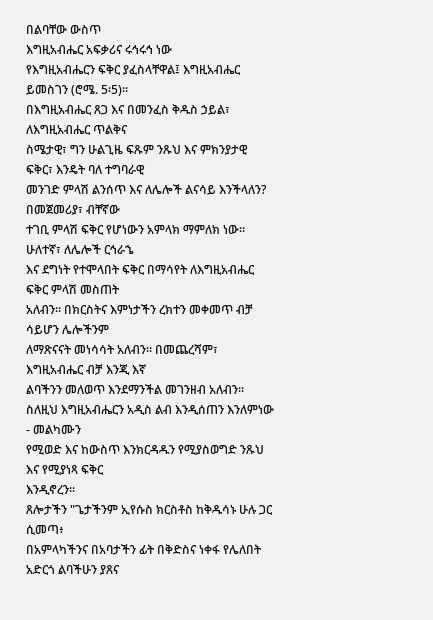በልባቸው ውስጥ
እግዚአብሔር አፍቃሪና ሩኅሩኅ ነው
የእግዚአብሔርን ፍቅር ያፈስላቸዋል፤ እግዚአብሔር ይመስገን (ሮሜ. 5፡5)።
በእግዚአብሔር ጸጋ እና በመንፈስ ቅዱስ ኃይል፣ ለእግዚአብሔር ጥልቅና
ስሜታዊ፣ ግን ሁልጊዜ ፍጹም ንጹህ እና ምክንያታዊ ፍቅር፣ እንዴት ባለ ተግባራዊ
መንገድ ምላሽ ልንሰጥ እና ለሌሎች ልናሳይ እንችላለን? በመጀመሪያ፣ ብቸኛው
ተገቢ ምላሽ ፍቅር የሆነውን አምላክ ማምለክ ነው። ሁለተኛ፣ ለሌሎች ርኅራኄ
እና ደግነት የተሞላበት ፍቅር በማሳየት ለእግዚአብሔር ፍቅር ምላሽ መስጠት
አለብን። በክርስትና እምነታችን ረክተን መቀመጥ ብቻ ሳይሆን ሌሎችንም
ለማጽናናት መነሳሳት አለብን። በመጨረሻም፣ እግዚአብሔር ብቻ እንጂ እኛ
ልባችንን መለወጥ እንደማንችል መገንዘብ አለብን።
ስለዚህ እግዚአብሔርን አዲስ ልብ እንዲሰጠን እንለምነው - መልካሙን
የሚወድ እና ከውስጥ እንክርዳዱን የሚያስወግድ ንጹህ እና የሚያነጻ ፍቅር
እንዲኖረን።
ጸሎታችን "ጌታችንም ኢየሱስ ክርስቶስ ከቅዱሳኑ ሁሉ ጋር ሲመጣ፥
በአምላካችንና በአባታችን ፊት በቅድስና ነቀፋ የሌለበት አድርጎ ልባችሁን ያጸና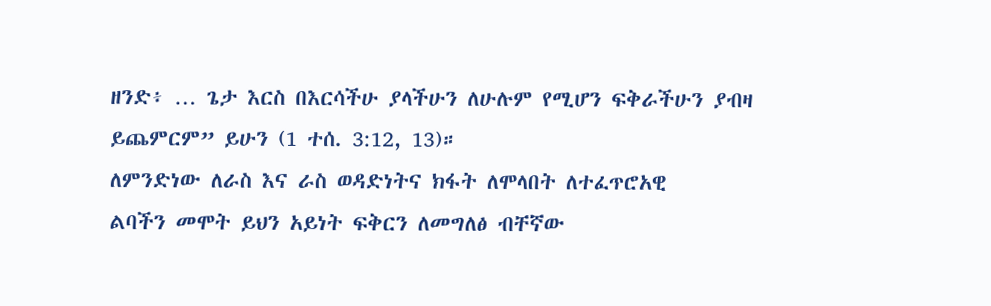ዘንድ፥ … ጌታ እርስ በእርሳችሁ ያላችሁን ለሁሉም የሚሆን ፍቅራችሁን ያብዛ
ይጨምርም” ይሁን (1 ተሰ. 3:12, 13)።
ለምንድነው ለራስ እና ራስ ወዳድነትና ክፋት ለሞላበት ለተፈጥሮአዊ
ልባችን መሞት ይህን አይነት ፍቅርን ለመግለፅ ብቸኛው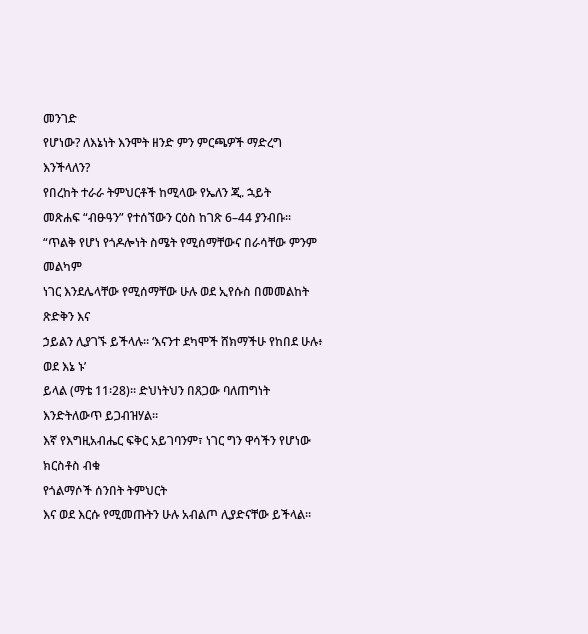መንገድ
የሆነው? ለእኔነት እንሞት ዘንድ ምን ምርጫዎች ማድረግ እንችላለን?
የበረከት ተራራ ትምህርቶች ከሚላው የኤለን ጂ. ኋይት
መጽሐፍ “ብፁዓን” የተሰኘውን ርዕስ ከገጽ 6–44 ያንብቡ።
“ጥልቅ የሆነ የጎዶሎነት ስሜት የሚሰማቸውና በራሳቸው ምንም መልካም
ነገር እንደሌላቸው የሚሰማቸው ሁሉ ወደ ኢየሱስ በመመልከት ጽድቅን እና
ኃይልን ሊያገኙ ይችላሉ። ‘እናንተ ደካሞች ሸክማችሁ የከበደ ሁሉ፥ ወደ እኔ ኑ’
ይላል (ማቴ 11፡28)። ድህነትህን በጸጋው ባለጠግነት እንድትለውጥ ይጋብዝሃል።
እኛ የእግዚአብሔር ፍቅር አይገባንም፣ ነገር ግን ዋሳችን የሆነው ክርስቶስ ብቁ
የጎልማሶች ሰንበት ትምህርት
እና ወደ እርሱ የሚመጡትን ሁሉ አብልጦ ሊያድናቸው ይችላል።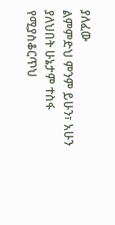ያለፈው
ልምምድህ ምንም ይሁን፣ አሁን ያለህበት ሁኔታም ተስፋ የሚያስቆርጥህ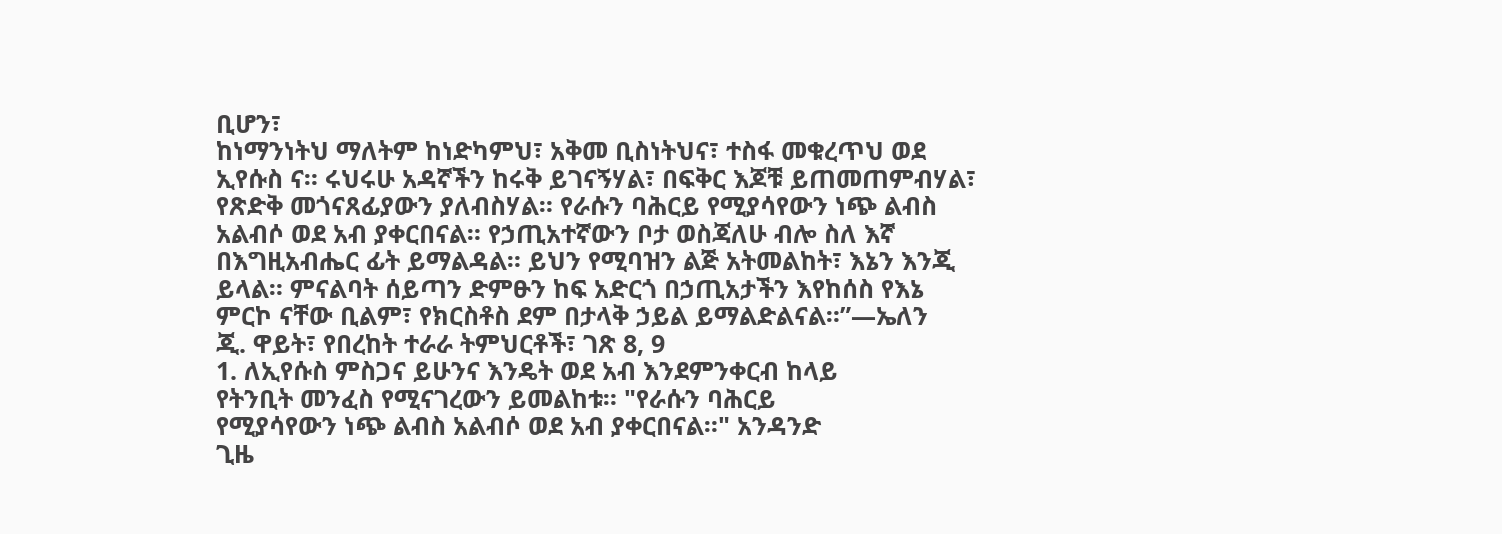ቢሆን፣
ከነማንነትህ ማለትም ከነድካምህ፣ አቅመ ቢስነትህና፣ ተስፋ መቁረጥህ ወደ
ኢየሱስ ና። ሩህሩሁ አዳኛችን ከሩቅ ይገናኝሃል፣ በፍቅር እጆቹ ይጠመጠምብሃል፣
የጽድቅ መጎናጸፊያውን ያለብስሃል። የራሱን ባሕርይ የሚያሳየውን ነጭ ልብስ
አልብሶ ወደ አብ ያቀርበናል። የኃጢአተኛውን ቦታ ወስጃለሁ ብሎ ስለ እኛ
በእግዚአብሔር ፊት ይማልዳል። ይህን የሚባዝን ልጅ አትመልከት፣ እኔን እንጂ
ይላል። ምናልባት ሰይጣን ድምፁን ከፍ አድርጎ በኃጢአታችን እየከሰስ የእኔ
ምርኮ ናቸው ቢልም፣ የክርስቶስ ደም በታላቅ ኃይል ይማልድልናል።”—ኤለን
ጂ. ዋይት፣ የበረከት ተራራ ትምህርቶች፣ ገጽ 8, 9
1. ለኢየሱስ ምስጋና ይሁንና እንዴት ወደ አብ እንደምንቀርብ ከላይ
የትንቢት መንፈስ የሚናገረውን ይመልከቱ። "የራሱን ባሕርይ
የሚያሳየውን ነጭ ልብስ አልብሶ ወደ አብ ያቀርበናል።" አንዳንድ
ጊዜ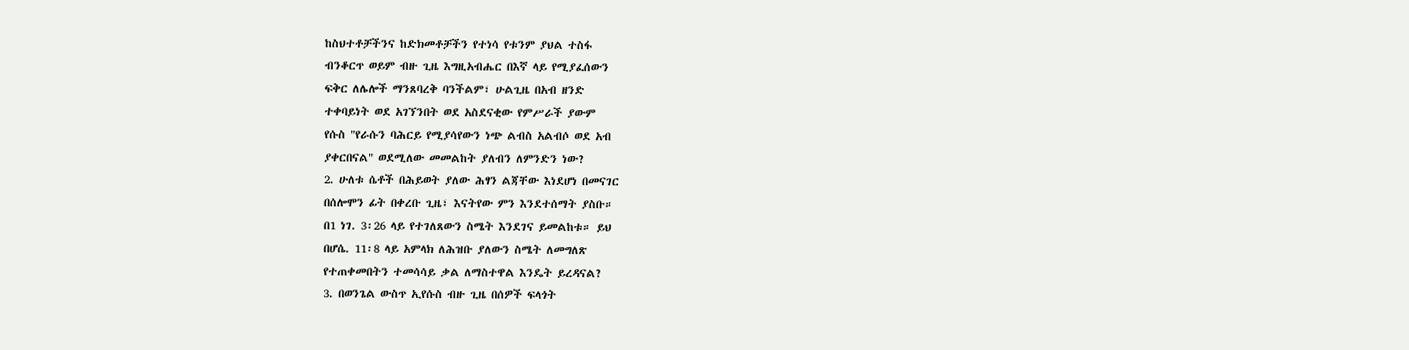ከስህተቶቻችንና ከድክመቶቻችን የተነሳ የቱንም ያህል ተስፋ
ብንቆርጥ ወይም ብዙ ጊዜ እግዚአብሔር በእኛ ላይ የሚያፈሰውን
ፍቅር ለሌሎች ማንጸባረቅ ባንችልም፣ ሁልጊዜ በአብ ዘንድ
ተቀባይነት ወደ አገኘንበት ወደ አስደናቂው የምሥራች ያውም
የሱስ "የራሱን ባሕርይ የሚያሳየውን ነጭ ልብስ አልብሶ ወደ አብ
ያቀርበናል" ወደሚለው መመልከት ያለብን ለምንድን ነው?
2. ሁለቱ ሴቶች በሕይወት ያለው ሕፃን ልጃቸው እነደሆነ በመናገር
በሰሎሞን ፊት በቀረቡ ጊዜ፣ እናትየው ምን እንደተሰማት ያስቡ።
በ1 ነገ. 3፡26 ላይ የተገለጸውን ስሜት እንደገና ይመልከቱ። ይህ
በሆሴ. 11፡8 ላይ አምላክ ለሕዝቡ ያለውን ስሜት ለመግለጽ
የተጠቀመበትን ተመሳሳይ ቃል ለማስተዋል እንዴት ይረዳናል?
3. በወንጌል ውስጥ ኢየሱስ ብዙ ጊዜ በሰዎች ፍላጎት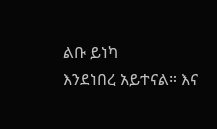ልቡ ይነካ
እንደነበረ አይተናል። እና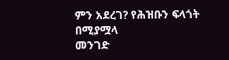ምን አደረገ? የሕዝቡን ፍላጎት በሚያሟላ
መንገድ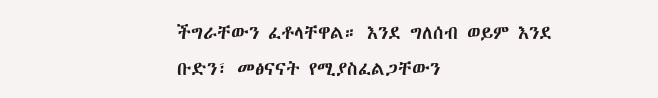ችግራቸውን ፈቶላቸዋል። እንደ ግለሰብ ወይም እንደ
ቡድን፣ መፅናናት የሚያስፈልጋቸውን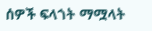ሰዎች ፍላጎት ማሟላት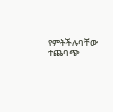የምትችሉባቸው ተጨባጭ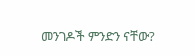መንገዶች ምንድን ናቸው?